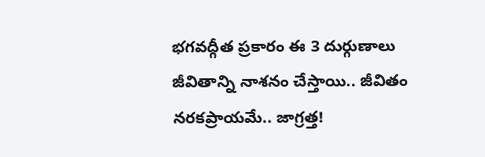భగవద్గీత ప్రకారం ఈ 3 దుర్గుణాలు జీవితాన్ని నాశనం చేస్తాయి.. జీవితం నరకప్రాయమే.. జాగ్రత్త!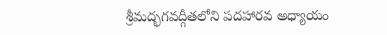శ్రీమద్భగవద్గీతలోని పదహారవ అధ్యాయం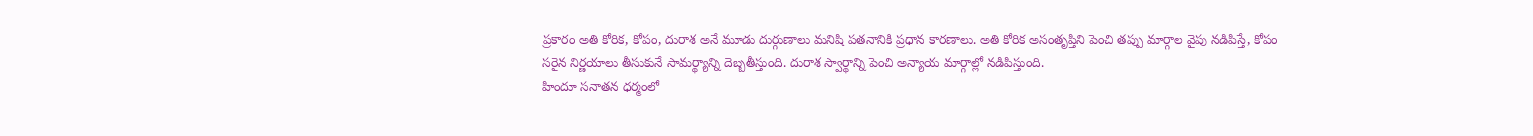ప్రకారం అతి కోరిక, కోపం, దురాశ అనే మూడు దుర్గుణాలు మనిషి పతనానికి ప్రధాన కారణాలు. అతి కోరిక అసంతృప్తిని పెంచి తప్పు మార్గాల వైపు నడిపిస్తే, కోపం సరైన నిర్ణయాలు తీసుకునే సామర్థ్యాన్ని దెబ్బతీస్తుంది. దురాశ స్వార్థాన్ని పెంచి అన్యాయ మార్గాల్లో నడిపిస్తుంది.
హిందూ సనాతన ధర్మంలో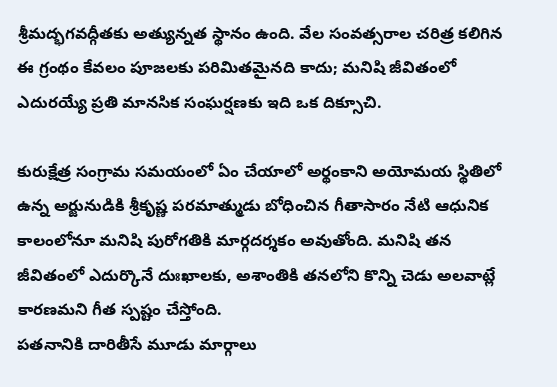శ్రీమద్భగవద్గీతకు అత్యున్నత స్థానం ఉంది. వేల సంవత్సరాల చరిత్ర కలిగిన ఈ గ్రంథం కేవలం పూజలకు పరిమితమైనది కాదు; మనిషి జీవితంలో ఎదురయ్యే ప్రతి మానసిక సంఘర్షణకు ఇది ఒక దిక్సూచి.

కురుక్షేత్ర సంగ్రామ సమయంలో ఏం చేయాలో అర్థంకాని అయోమయ స్థితిలో ఉన్న అర్జునుడికి శ్రీకృష్ణ పరమాత్ముడు బోధించిన గీతాసారం నేటి ఆధునిక కాలంలోనూ మనిషి పురోగతికి మార్గదర్శకం అవుతోంది. మనిషి తన జీవితంలో ఎదుర్కొనే దుఃఖాలకు, అశాంతికి తనలోని కొన్ని చెడు అలవాట్లే కారణమని గీత స్పష్టం చేస్తోంది.
పతనానికి దారితీసే మూడు మార్గాలు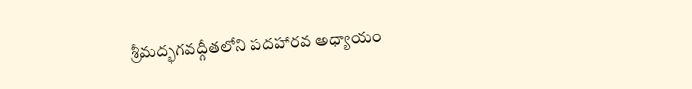శ్రీమద్భగవద్గీతలోని పదహారవ అధ్యాయం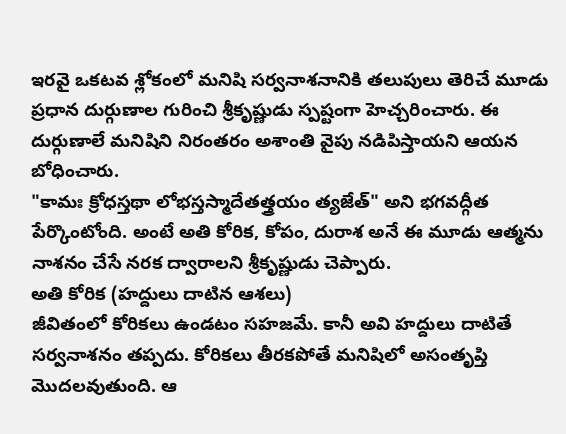ఇరవై ఒకటవ శ్లోకంలో మనిషి సర్వనాశనానికి తలుపులు తెరిచే మూడు ప్రధాన దుర్గుణాల గురించి శ్రీకృష్ణుడు స్పష్టంగా హెచ్చరించారు. ఈ దుర్గుణాలే మనిషిని నిరంతరం అశాంతి వైపు నడిపిస్తాయని ఆయన బోధించారు.
"కామః క్రోధస్తథా లోభస్తస్మాదేతత్త్రయం త్యజేత్" అని భగవద్గీత పేర్కొంటోంది. అంటే అతి కోరిక, కోపం, దురాశ అనే ఈ మూడు ఆత్మను నాశనం చేసే నరక ద్వారాలని శ్రీకృష్ణుడు చెప్పారు.
అతి కోరిక (హద్దులు దాటిన ఆశలు)
జీవితంలో కోరికలు ఉండటం సహజమే. కానీ అవి హద్దులు దాటితే సర్వనాశనం తప్పదు. కోరికలు తీరకపోతే మనిషిలో అసంతృప్తి మొదలవుతుంది. ఆ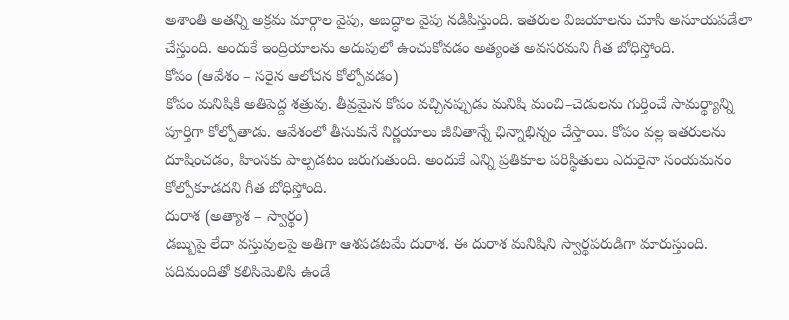అశాంతి అతన్ని అక్రమ మార్గాల వైపు, అబద్ధాల వైపు నడిపిస్తుంది. ఇతరుల విజయాలను చూసి అసూయపడేలా చేస్తుంది. అందుకే ఇంద్రియాలను అదుపులో ఉంచుకోవడం అత్యంత అవసరమని గీత బోధిస్తోంది.
కోపం (ఆవేశం – సరైన ఆలోచన కోల్పోవడం)
కోపం మనిషికి అతిపెద్ద శత్రువు. తీవ్రమైన కోపం వచ్చినప్పుడు మనిషి మంచి–చెడులను గుర్తించే సామర్థ్యాన్ని పూర్తిగా కోల్పోతాడు. ఆవేశంలో తీసుకునే నిర్ణయాలు జీవితాన్నే ఛిన్నాభిన్నం చేస్తాయి. కోపం వల్ల ఇతరులను దూషించడం, హింసకు పాల్పడటం జరుగుతుంది. అందుకే ఎన్ని ప్రతికూల పరిస్థితులు ఎదురైనా సంయమనం కోల్పోకూడదని గీత బోధిస్తోంది.
దురాశ (అత్యాశ – స్వార్థం)
డబ్బుపై లేదా వస్తువులపై అతిగా ఆశపడటమే దురాశ. ఈ దురాశ మనిషిని స్వార్థపరుడిగా మారుస్తుంది. పదిమందితో కలిసిమెలిసి ఉండే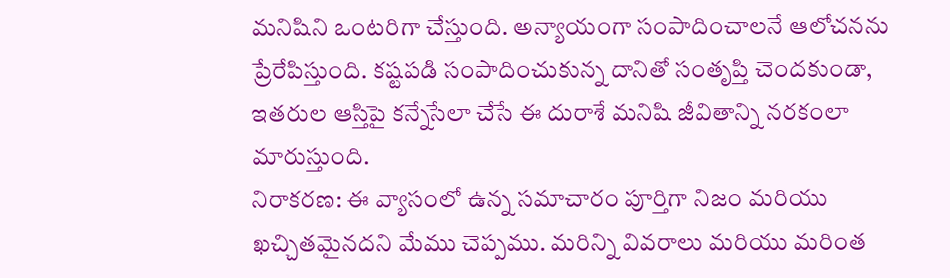మనిషిని ఒంటరిగా చేస్తుంది. అన్యాయంగా సంపాదించాలనే ఆలోచనను ప్రేరేపిస్తుంది. కష్టపడి సంపాదించుకున్న దానితో సంతృప్తి చెందకుండా, ఇతరుల ఆస్తిపై కన్నేసేలా చేసే ఈ దురాశే మనిషి జీవితాన్ని నరకంలా మారుస్తుంది.
నిరాకరణ: ఈ వ్యాసంలో ఉన్న సమాచారం పూర్తిగా నిజం మరియు ఖచ్చితమైనదని మేము చెప్పము. మరిన్ని వివరాలు మరియు మరింత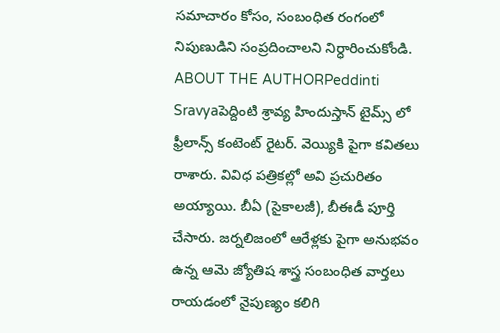సమాచారం కోసం, సంబంధిత రంగంలో నిపుణుడిని సంప్రదించాలని నిర్ధారించుకోండి.
ABOUT THE AUTHORPeddinti Sravyaపెద్దింటి శ్రావ్య హిందుస్తాన్ టైమ్స్ లో ఫ్రీలాన్స్ కంటెంట్ రైటర్. వెయ్యికి పైగా కవితలు రాశారు. వివిధ పత్రికల్లో అవి ప్రచురితం అయ్యాయి. బీఏ (సైకాలజీ), బీఈడీ పూర్తి చేసారు. జర్నలిజంలో ఆరేళ్లకు పైగా అనుభవం ఉన్న ఆమె జ్యోతిష శాస్త్ర సంబంధిత వార్తలు రాయడంలో నైపుణ్యం కలిగి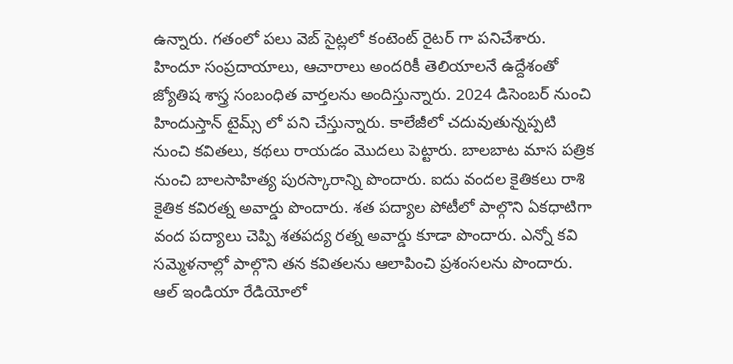ఉన్నారు. గతంలో పలు వెబ్ సైట్లలో కంటెంట్ రైటర్ గా పనిచేశారు. హిందూ సంప్రదాయాలు, ఆచారాలు అందరికీ తెలియాలనే ఉద్దేశంతో జ్యోతిష శాస్త్ర సంబంధిత వార్తలను అందిస్తున్నారు. 2024 డిసెంబర్ నుంచి హిందుస్తాన్ టైమ్స్ లో పని చేస్తున్నారు. కాలేజీలో చదువుతున్నప్పటి నుంచి కవితలు, కథలు రాయడం మొదలు పెట్టారు. బాలబాట మాస పత్రిక నుంచి బాలసాహిత్య పురస్కారాన్ని పొందారు. ఐదు వందల కైతికలు రాశి కైతిక కవిరత్న అవార్డు పొందారు. శత పద్యాల పోటీలో పాల్గొని ఏకధాటిగా వంద పద్యాలు చెప్పి శతపద్య రత్న అవార్డు కూడా పొందారు. ఎన్నో కవి సమ్మెళనాల్లో పాల్గొని తన కవితలను ఆలాపించి ప్రశంసలను పొందారు. ఆల్ ఇండియా రేడియోలో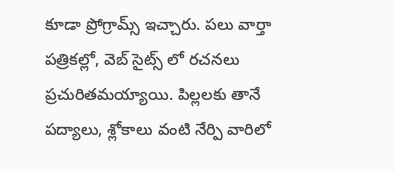కూడా ప్రోగ్రామ్స్ ఇచ్చారు. పలు వార్తా పత్రికల్లో, వెబ్ సైట్స్ లో రచనలు ప్రచురితమయ్యాయి. పిల్లలకు తానే పద్యాలు, శ్లోకాలు వంటి నేర్పి వారిలో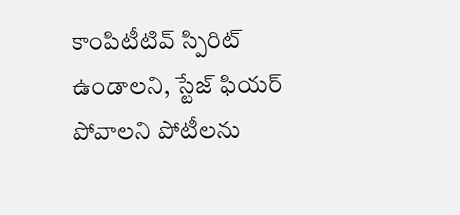కాంపిటీటివ్ స్పిరిట్ ఉండాలని, స్టేజ్ ఫియర్ పోవాలని పోటీలను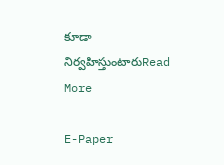కూడా నిర్వహిస్తుంటారుRead More

E-Paper